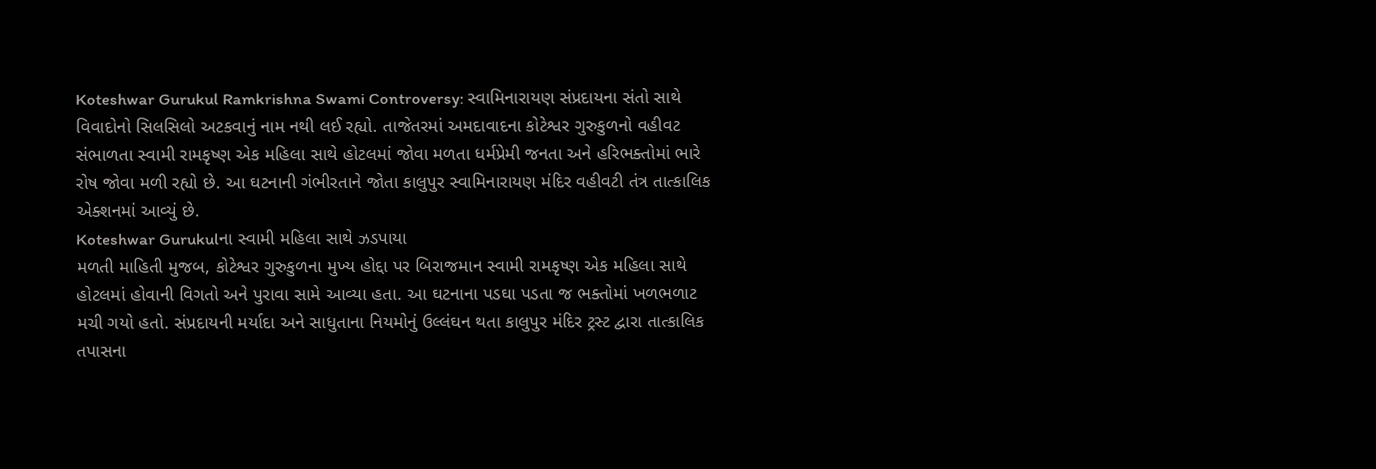Koteshwar Gurukul Ramkrishna Swami Controversy: સ્વામિનારાયણ સંપ્રદાયના સંતો સાથે વિવાદોનો સિલસિલો અટકવાનું નામ નથી લઈ રહ્યો. તાજેતરમાં અમદાવાદના કોટેશ્વર ગુરુકુળનો વહીવટ સંભાળતા સ્વામી રામકૃષ્ણ એક મહિલા સાથે હોટલમાં જોવા મળતા ધર્મપ્રેમી જનતા અને હરિભક્તોમાં ભારે રોષ જોવા મળી રહ્યો છે. આ ઘટનાની ગંભીરતાને જોતા કાલુપુર સ્વામિનારાયણ મંદિર વહીવટી તંત્ર તાત્કાલિક એક્શનમાં આવ્યું છે.
Koteshwar Gurukulના સ્વામી મહિલા સાથે ઝડપાયા
મળતી માહિતી મુજબ, કોટેશ્વર ગુરુકુળના મુખ્ય હોદ્દા પર બિરાજમાન સ્વામી રામકૃષ્ણ એક મહિલા સાથે હોટલમાં હોવાની વિગતો અને પુરાવા સામે આવ્યા હતા. આ ઘટનાના પડઘા પડતા જ ભક્તોમાં ખળભળાટ મચી ગયો હતો. સંપ્રદાયની મર્યાદા અને સાધુતાના નિયમોનું ઉલ્લંઘન થતા કાલુપુર મંદિર ટ્રસ્ટ દ્વારા તાત્કાલિક તપાસના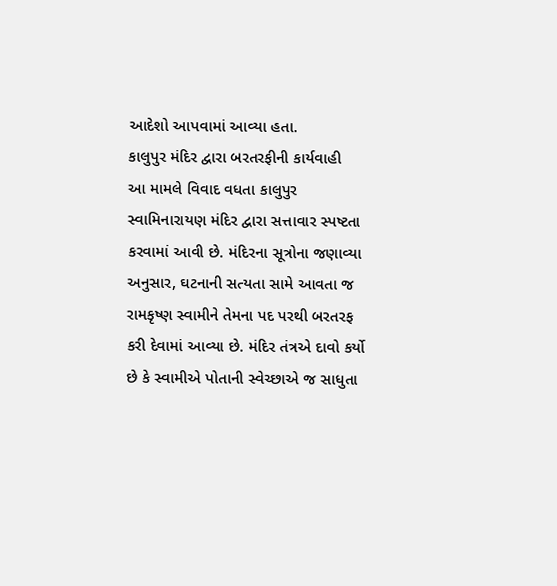આદેશો આપવામાં આવ્યા હતા.
કાલુપુર મંદિર દ્વારા બરતરફીની કાર્યવાહી
આ મામલે વિવાદ વધતા કાલુપુર સ્વામિનારાયણ મંદિર દ્વારા સત્તાવાર સ્પષ્ટતા કરવામાં આવી છે. મંદિરના સૂત્રોના જણાવ્યા અનુસાર, ઘટનાની સત્યતા સામે આવતા જ રામકૃષ્ણ સ્વામીને તેમના પદ પરથી બરતરફ કરી દેવામાં આવ્યા છે. મંદિર તંત્રએ દાવો કર્યો છે કે સ્વામીએ પોતાની સ્વેચ્છાએ જ સાધુતા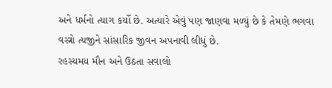અને ધર્મનો ત્યાગ કર્યો છે. અત્યારે એવું પણ જાણવા મળ્યું છે કે તેમણે ભગવા વસ્ત્રો ત્યજીને સાંસારિક જીવન અપનાવી લીધું છે.
રહસ્યમય મૌન અને ઉઠતા સવાલો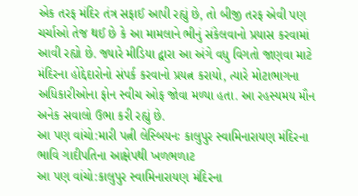એક તરફ મંદિર તંત્ર સફાઈ આપી રહ્યું છે, તો બીજી તરફ એવી પણ ચર્ચાઓ તેજ થઈ છે કે આ મામલાને ભીનું સંકેલવાનો પ્રયાસ કરવામાં આવી રહ્યો છે. જ્યારે મીડિયા દ્વારા આ અંગે વધુ વિગતો જાણવા માટે મંદિરના હોદ્દેદારોનો સંપર્ક કરવાનો પ્રયત્ન કરાયો, ત્યારે મોટાભાગના અધિકારીઓના ફોન સ્વીચ ઓફ જોવા મળ્યા હતા. આ રહસ્યમય મૌન અનેક સવાલો ઉભા કરી રહ્યું છે.
આ પણ વાંચો:મારી પત્ની લેસ્બિયનઃ કાલુપુર સ્વામિનારાયણ મંદિરના ભાવિ ગાદીપતિના આક્ષેપથી ખળભળાટ
આ પણ વાંચો:કાલુપુર સ્વામિનારાયણ મંદિરના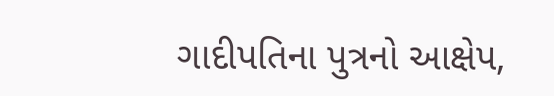ગાદીપતિના પુત્રનો આક્ષેપ,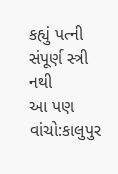કહ્યું પત્ની સંપૂર્ણ સ્ત્રી નથી
આ પણ વાંચો:કાલુપુર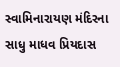સ્વામિનારાયણ મંદિરના સાધુ માધવ પ્રિયદાસ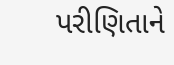પરીણિતાને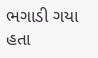ભગાડી ગયા હતા